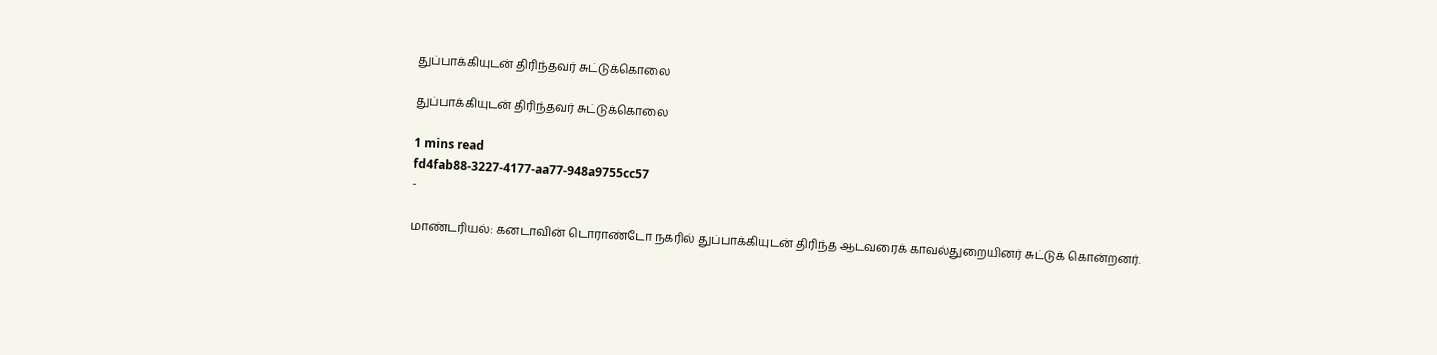துப்பாக்கியுடன் திரிந்தவர் சுட்டுக்கொலை

துப்பாக்கியுடன் திரிந்தவர் சுட்டுக்கொலை

1 mins read
fd4fab88-3227-4177-aa77-948a9755cc57
-

மாண்டரியல்: கனடாவின் டொராண்டோ நகரில் துப்பாக்கியுடன் திரிந்த ஆடவரைக் காவல்துறையினர் சுட்டுக் கொன்றனர்.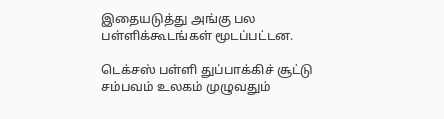இதையடுத்து அங்கு பல பள்ளிக்கூடங்கள் மூடப்பட்டன.

டெக்சஸ் பள்ளி துப்பாக்கிச் சூட்டு சம்பவம் உலகம் முழுவதும்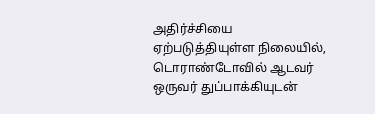அதிர்ச்சியை ஏற்படுத்தியுள்ள நிலையில், டொராண்டோவில் ஆடவர் ஒருவர் துப்பாக்கியுடன்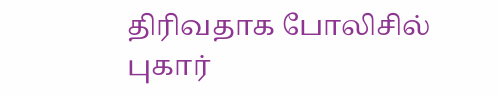திரிவதாக போலிசில் புகார்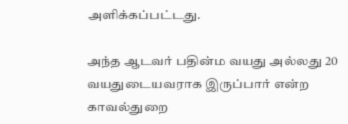அளிக்கப்பட்டது.

அந்த ஆடவர் பதின்ம வயது அல்லது 20 வயதுடையவராக இருப்பார் என்ற காவல்துறை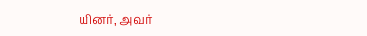யினர், அவர்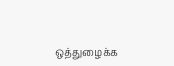ஒத்துழைக்க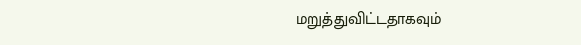மறுத்துவிட்டதாகவும்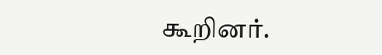கூறினர்.